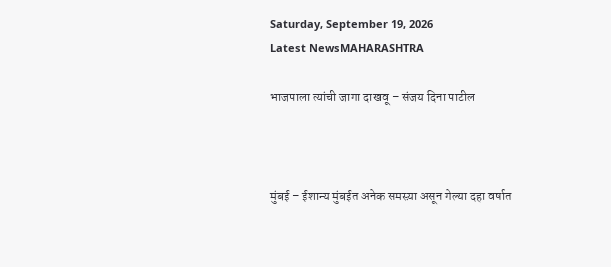Saturday, September 19, 2026
Latest NewsMAHARASHTRA

भाजपाला त्यांची जागा दाखवू – संजय दिना पाटील



मुंबई – ईशान्य मुंबईत अनेक समस्य़ा असून गेल्या दहा वर्षात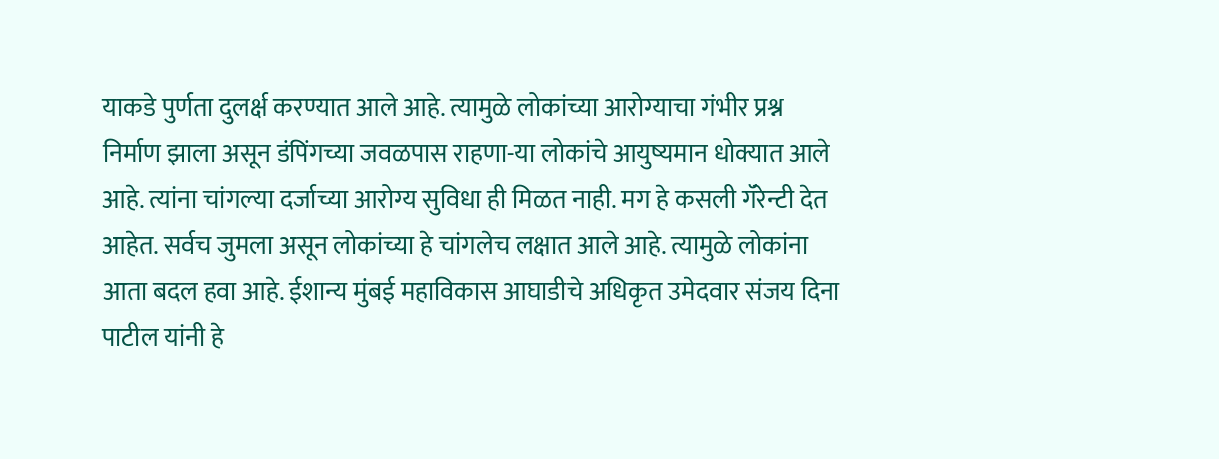याकडे पुर्णता दुलर्क्ष करण्यात आले आहे. त्यामुळे लोकांच्या आरोग्याचा गंभीर प्रश्न निर्माण झाला असून डंपिंगच्या जवळपास राहणा-या लोकांचे आयुष्यमान धोक्यात आले आहे. त्यांना चांगल्या दर्जाच्या आरोग्य सुविधा ही मिळत नाही. मग हे कसली गॅरेन्टी देत आहेत. सर्वच जुमला असून लोकांच्या हे चांगलेच लक्षात आले आहे. त्यामुळे लोकांना आता बदल हवा आहे. ईशान्य मुंबई महाविकास आघाडीचे अधिकृत उमेदवार संजय दिना पाटील यांनी हे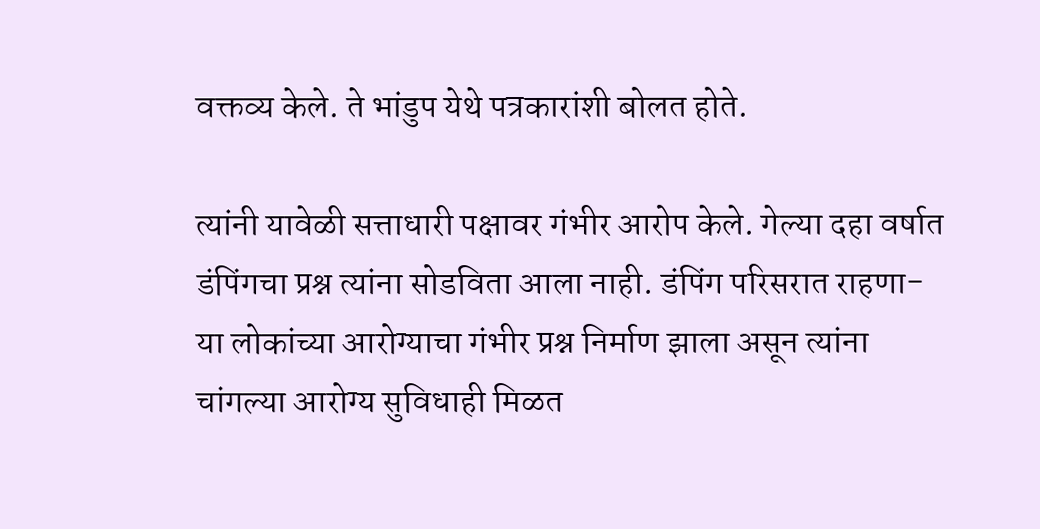वक्तव्य केले. ते भांडुप येथे पत्रकारांशी बोलत होते.

त्यांनी यावेळी सत्ताधारी पक्षावर गंभीर आरोप केले. गेल्या दहा वर्षात डंपिंगचा प्रश्न त्यांना सोडविता आला नाही. डंपिंग परिसरात राहणा-या लोकांच्या आरोग्याचा गंभीर प्रश्न निर्माण झाला असून त्यांना चांगल्या आरोग्य सुविधाही मिळत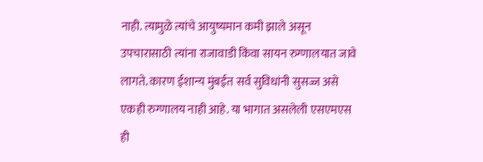नाही. त्यामुळे त्यांचे आयुष्यमान कमी झाले असून उपचारासाठी त्यांना राजावाडी किंवा सायन रुग्णालयात जावे लागते. कारण ईशान्य मुंबईत सर्व सुविधांनी सुसज्ज असे एकही रुग्णालय नाही आहे. या भागात असलेली एसएमएस ही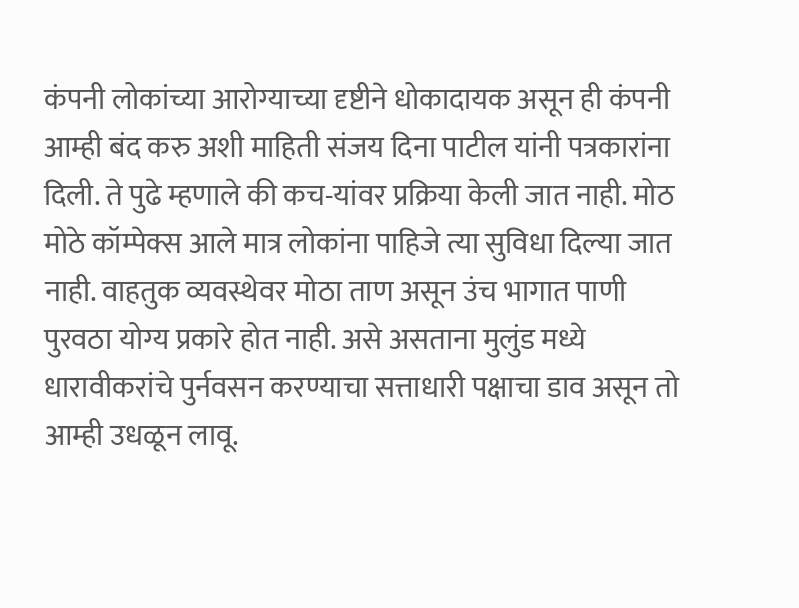कंपनी लोकांच्या आरोग्याच्या दृष्टीने धोकादायक असून ही कंपनी आम्ही बंद करु अशी माहिती संजय दिना पाटील यांनी पत्रकारांना दिली. ते पुढे म्हणाले की कच-यांवर प्रक्रिया केली जात नाही. मोठ मोठे कॉम्पेक्स आले मात्र लोकांना पाहिजे त्या सुविधा दिल्या जात नाही. वाहतुक व्यवस्थेवर मोठा ताण असून उंच भागात पाणी पुरवठा योग्य प्रकारे होत नाही. असे असताना मुलुंड मध्ये धारावीकरांचे पुर्नवसन करण्याचा सत्ताधारी पक्षाचा डाव असून तो आम्ही उधळून लावू.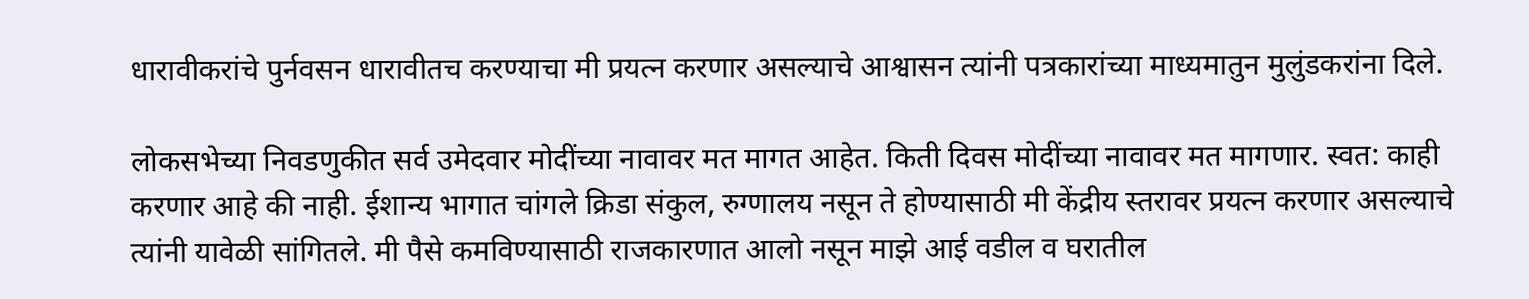धारावीकरांचे पुर्नवसन धारावीतच करण्याचा मी प्रयत्न करणार असल्याचे आश्वासन त्यांनी पत्रकारांच्या माध्यमातुन मुलुंडकरांना दिले.

लोकसभेच्या निवडणुकीत सर्व उमेदवार मोदींच्या नावावर मत मागत आहेत. किती दिवस मोदींच्या नावावर मत मागणार. स्वत: काही करणार आहे की नाही. ईशान्य भागात चांगले क्रिडा संकुल, रुग्णालय नसून ते होण्यासाठी मी केंद्रीय स्तरावर प्रयत्न करणार असल्याचे त्यांनी यावेळी सांगितले. मी पैसे कमविण्यासाठी राजकारणात आलो नसून माझे आई वडील व घरातील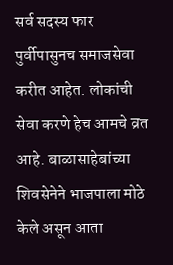सर्व सदस्य फार पुर्वीपासुनच समाजसेवा करीत आहेत. लोकांची सेवा करणे हेच आमचे व्रत आहे. बाळासाहेबांच्या शिवसेनेने भाजपाला मोठे केले असून आता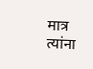मात्र त्यांना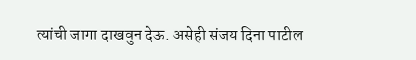त्यांची जागा दाखवुन देऊ. असेही संजय दिना पाटील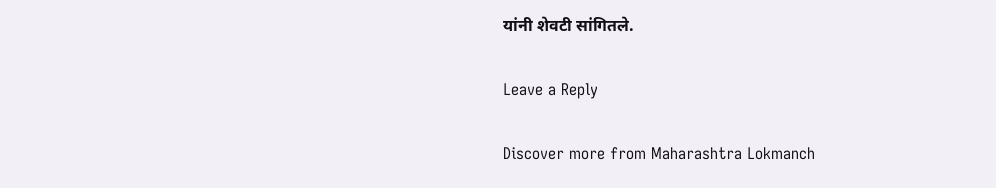यांनी शेवटी सांगितले.

Leave a Reply

Discover more from Maharashtra Lokmanch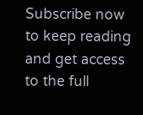Subscribe now to keep reading and get access to the full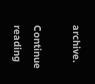archive.

Continue reading